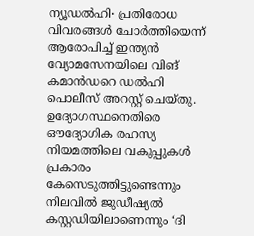ന്യൂഡൽഹി∙ പ്രതിരോധ വിവരങ്ങൾ ചോർത്തിയെന്ന് ആരോപിച്ച് ഇന്ത്യൻ വ്യോമസേനയിലെ വിങ് കമാൻഡറെ ഡൽഹി പൊലീസ് അറസ്റ്റ് ചെയ്തു. ഉദ്യോഗസ്ഥനെതിരെ ഔദ്യോഗിക രഹസ്യ നിയമത്തിലെ വകുപ്പുകൾ പ്രകാരം കേസെടുത്തിട്ടുണ്ടെന്നും നിലവിൽ ജുഡീഷ്യൽ കസ്റ്റഡിയിലാണെന്നും ‘ദി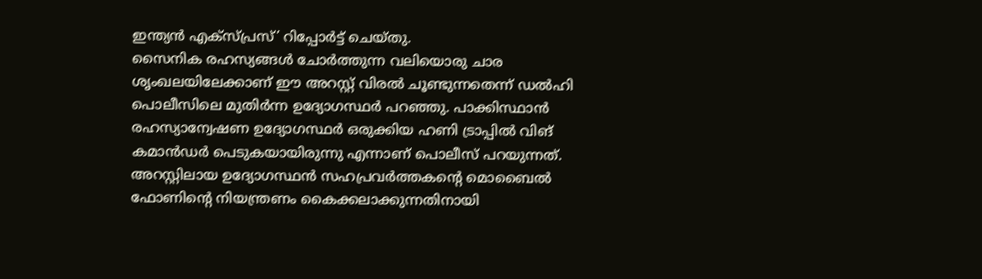ഇന്ത്യൻ എക്സ്പ്രസ്’ റിപ്പോർട്ട് ചെയ്തു.
സൈനിക രഹസ്യങ്ങൾ ചോർത്തുന്ന വലിയൊരു ചാര ശൃംഖലയിലേക്കാണ് ഈ അറസ്റ്റ് വിരൽ ചൂണ്ടുന്നതെന്ന് ഡൽഹി പൊലീസിലെ മുതിർന്ന ഉദ്യോഗസ്ഥർ പറഞ്ഞു. പാക്കിസ്ഥാൻ രഹസ്യാന്വേഷണ ഉദ്യോഗസ്ഥർ ഒരുക്കിയ ഹണി ട്രാപ്പിൽ വിങ് കമാൻഡർ പെടുകയായിരുന്നു എന്നാണ് പൊലീസ് പറയുന്നത്. അറസ്റ്റിലായ ഉദ്യോഗസ്ഥൻ സഹപ്രവർത്തകന്റെ മൊബൈൽ ഫോണിന്റെ നിയന്ത്രണം കൈക്കലാക്കുന്നതിനായി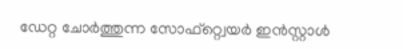ഡേറ്റ ചോർത്തുന്ന സോഫ്റ്റ്വെയർ ഇൻസ്റ്റാൾ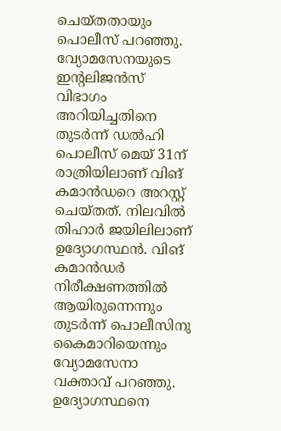ചെയ്തതായും പൊലീസ് പറഞ്ഞു.
വ്യോമസേനയുടെ ഇന്റലിജൻസ് വിഭാഗം അറിയിച്ചതിനെ തുടർന്ന് ഡൽഹി പൊലീസ് മെയ് 31ന് രാത്രിയിലാണ് വിങ് കമാൻഡറെ അറസ്റ്റ് ചെയ്തത്. നിലവിൽ തിഹാർ ജയിലിലാണ് ഉദ്യോഗസ്ഥൻ. വിങ് കമാൻഡർ നിരീക്ഷണത്തിൽ ആയിരുന്നെന്നും തുടർന്ന് പൊലീസിനു കൈമാറിയെന്നും വ്യോമസേനാ വക്താവ് പറഞ്ഞു. ഉദ്യോഗസ്ഥനെ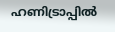ഹണിട്രാപ്പിൽ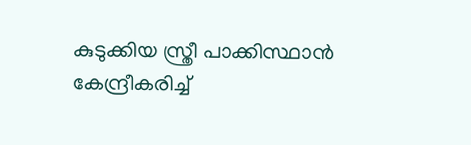കുടുക്കിയ സ്ത്രീ പാക്കിസ്ഥാൻ കേന്ദ്രീകരിച്ച്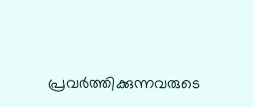പ്രവർത്തിക്കുന്നവരുടെ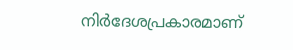നിർദേശപ്രകാരമാണ്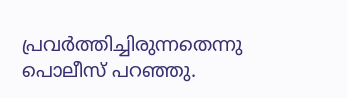പ്രവർത്തിച്ചിരുന്നതെന്നു പൊലീസ് പറഞ്ഞു.